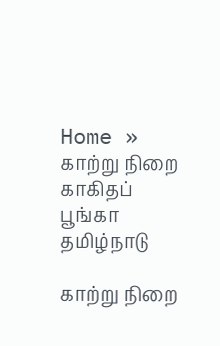Home » காற்று நிறை காகிதப் பூங்கா
தமிழ்நாடு

காற்று நிறை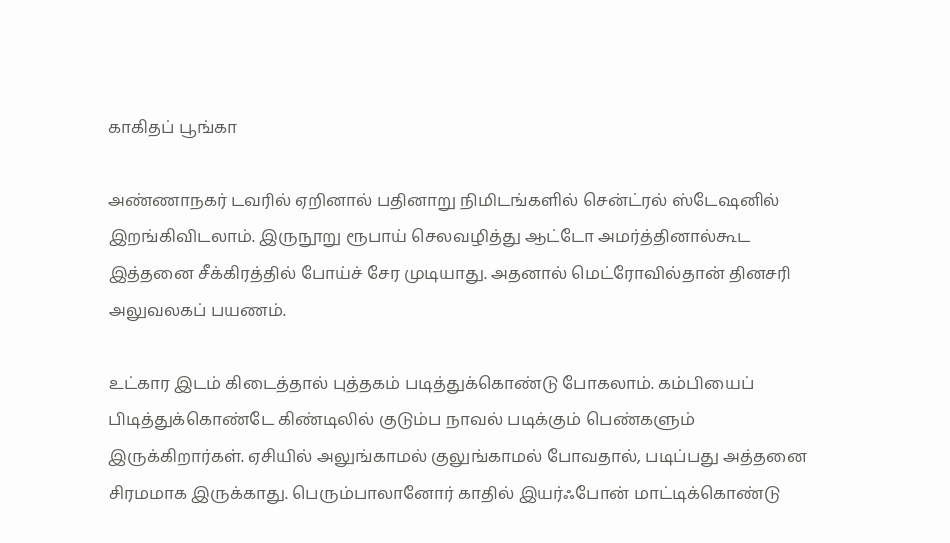காகிதப் பூங்கா

அண்ணாநகர் டவரில் ஏறினால் பதினாறு நிமிடங்களில் சென்ட்ரல் ஸ்டேஷனில் இறங்கிவிடலாம். இருநூறு ரூபாய் செலவழித்து ஆட்டோ அமர்த்தினால்கூட இத்தனை சீக்கிரத்தில் போய்ச் சேர முடியாது. அதனால் மெட்ரோவில்தான் தினசரி அலுவலகப் பயணம்.

உட்கார இடம் கிடைத்தால் புத்தகம் படித்துக்கொண்டு போகலாம். கம்பியைப் பிடித்துக்கொண்டே கிண்டிலில் குடும்ப நாவல் படிக்கும் பெண்களும் இருக்கிறார்கள். ஏசியில் அலுங்காமல் குலுங்காமல் போவதால், படிப்பது அத்தனை சிரமமாக இருக்காது. பெரும்பாலானோர் காதில் இயர்ஃபோன் மாட்டிக்கொண்டு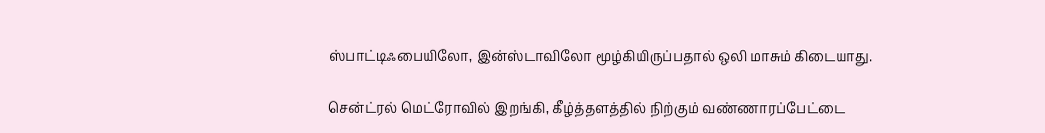ஸ்பாட்டிஃபையிலோ, இன்ஸ்டாவிலோ மூழ்கியிருப்பதால் ஒலி மாசும் கிடையாது.

சென்ட்ரல் மெட்ரோவில் இறங்கி, கீழ்த்தளத்தில் நிற்கும் வண்ணாரப்பேட்டை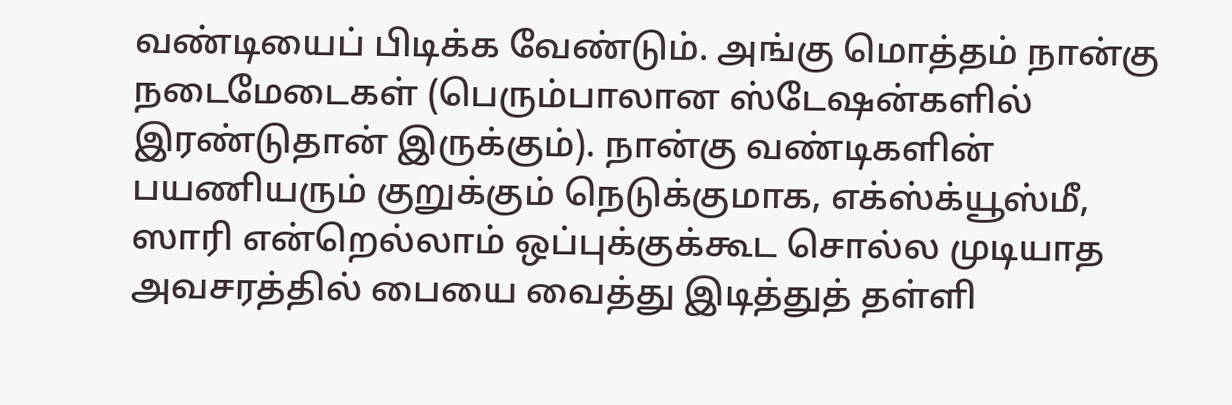வண்டியைப் பிடிக்க வேண்டும். அங்கு மொத்தம் நான்கு நடைமேடைகள் (பெரும்பாலான ஸ்டேஷன்களில் இரண்டுதான் இருக்கும்). நான்கு வண்டிகளின் பயணியரும் குறுக்கும் நெடுக்குமாக, எக்ஸ்க்யூஸ்மீ, ஸாரி என்றெல்லாம் ஒப்புக்குக்கூட சொல்ல முடியாத அவசரத்தில் பையை வைத்து இடித்துத் தள்ளி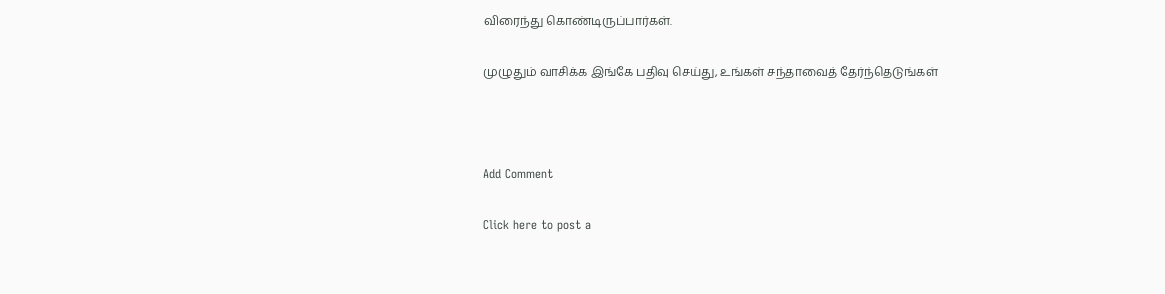விரைந்து கொண்டிருப்பார்கள்.

முழுதும் வாசிக்க இங்கே பதிவு செய்து, உங்கள் சந்தாவைத் தேர்ந்தெடுங்கள்



Add Comment

Click here to post a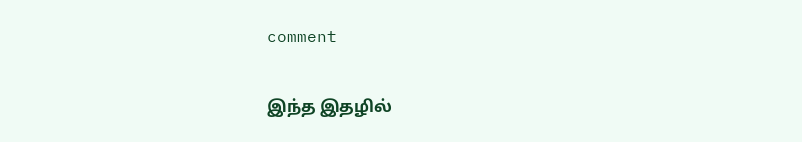comment

இந்த இதழில்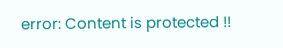error: Content is protected !!